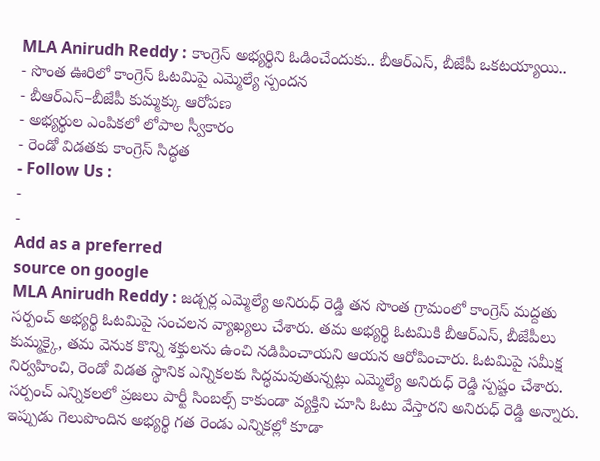MLA Anirudh Reddy : కాంగ్రెస్ అభ్యర్థిని ఓడించేందుకు.. బీఆర్ఎస్, బీజేపీ ఒకటయ్యాయి..
- సొంత ఊరిలో కాంగ్రెస్ ఓటమిపై ఎమ్మెల్యే స్పందన
- బీఆర్ఎస్–బీజేపీ కుమ్మక్కు ఆరోపణ
- అభ్యర్థుల ఎంపికలో లోపాల స్వీకారం
- రెండో విడతకు కాంగ్రెస్ సిద్ధత
- Follow Us :
-
-
Add as a preferred
source on google
MLA Anirudh Reddy : జడ్చర్ల ఎమ్మెల్యే అనిరుధ్ రెడ్డి తన సొంత గ్రామంలో కాంగ్రెస్ మద్దతు సర్పంచ్ అభ్యర్థి ఓటమిపై సంచలన వ్యాఖ్యలు చేశారు. తమ అభ్యర్థి ఓటమికి బీఆర్ఎస్, బీజేపీలు కుమ్మక్కై, తమ వెనుక కొన్ని శక్తులను ఉంచి నడిపించాయని ఆయన ఆరోపించారు. ఓటమిపై సమీక్ష నిర్వహించి, రెండో విడత స్థానిక ఎన్నికలకు సిద్ధమవుతున్నట్లు ఎమ్మెల్యే అనిరుధ్ రెడ్డి స్పష్టం చేశారు.
సర్పంచ్ ఎన్నికలలో ప్రజలు పార్టీ సింబల్స్ కాకుండా వ్యక్తిని చూసి ఓటు వేస్తారని అనిరుధ్ రెడ్డి అన్నారు. ఇప్పుడు గెలుపొందిన అభ్యర్థి గత రెండు ఎన్నికల్లో కూడా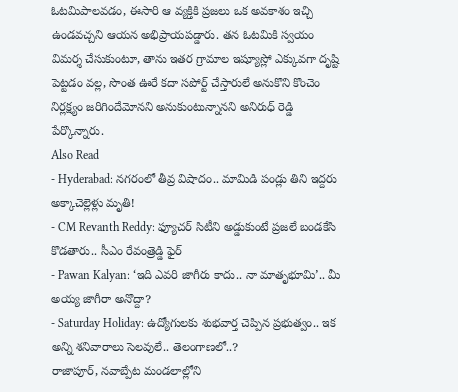ఓటమిపాలవడం, ఈసారి ఆ వ్యక్తికి ప్రజలు ఒక అవకాశం ఇచ్చి ఉండవచ్చని ఆయన అభిప్రాయపడ్డారు. తన ఓటమికి స్వయం విమర్శ చేసుకుంటూ, తాను ఇతర గ్రామాల ఇష్యూస్లో ఎక్కువగా దృష్టి పెట్టడం వల్ల, సొంత ఊరే కదా సపోర్ట్ చేస్తారులే అనుకొని కొంచెం నిర్లక్ష్యం జరిగిందేమోనని అనుకుంటున్నానని అనిరుధ్ రెడ్డి పేర్కొన్నారు.
Also Read
- Hyderabad: నగరంలో తీవ్ర విషాదం.. మామిడి పండ్లు తిని ఇద్దరు అక్కాచెల్లెళ్లు మృతి!
- CM Revanth Reddy: ఫ్యూచర్ సిటీని అడ్డుకుంటే ప్రజలే బండకేసి కొడతారు.. సీఎం రేవంత్రెడ్డి ఫైర్
- Pawan Kalyan: ‘ఇది ఎవరి జాగీరు కాదు.. నా మాతృభూమి’.. మీ అయ్య జాగీరా అనొద్దా?
- Saturday Holiday: ఉద్యోగులకు శుభవార్త చెప్పిన ప్రభుత్వం.. ఇక అన్ని శనివారాలు సెలవులే.. తెలంగాణలో..?
రాజాపూర్, నవాబ్పేట మండలాల్లోని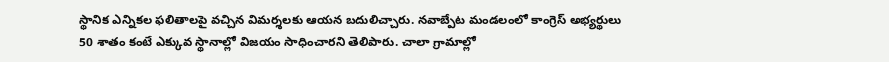స్థానిక ఎన్నికల ఫలితాలపై వచ్చిన విమర్శలకు ఆయన బదులిచ్చారు. నవాబ్పేట మండలంలో కాంగ్రెస్ అభ్యర్థులు 50 శాతం కంటే ఎక్కువ స్థానాల్లో విజయం సాధించారని తెలిపారు. చాలా గ్రామాల్లో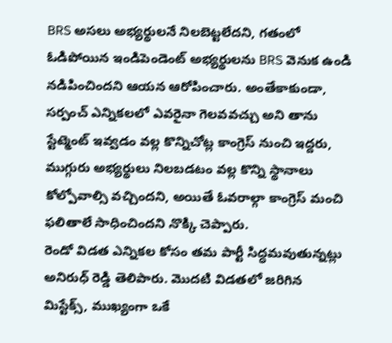BRS అసలు అభ్యర్థులనే నిలబెట్టలేదని, గతంలో ఓడిపోయిన ఇండిపెండెంట్ అభ్యర్థులను BRS వెనుక ఉండి నడిపించిందని ఆయన ఆరోపించారు. అంతేకాకుండా, సర్పంచ్ ఎన్నికలలో ఎవరైనా గెలవవచ్చు అని తాను స్టేట్మెంట్ ఇవ్వడం వల్ల కొన్నిచోట్ల కాంగ్రెస్ నుంచి ఇద్దరు, ముగ్గురు అభ్యర్థులు నిలబడటం వల్ల కొన్ని స్థానాలు కోల్పోవాల్సి వచ్చిందని, అయితే ఓవరాల్గా కాంగ్రెస్ మంచి ఫలితాలే సాధించిందని నొక్కి చెప్పారు.
రెండో విడత ఎన్నికల కోసం తమ పార్టీ సిద్ధమవుతున్నట్లు అనిరుధ్ రెడ్డి తెలిపారు. మొదటి విడతలో జరిగిన మిస్టేక్స్, ముఖ్యంగా ఒకే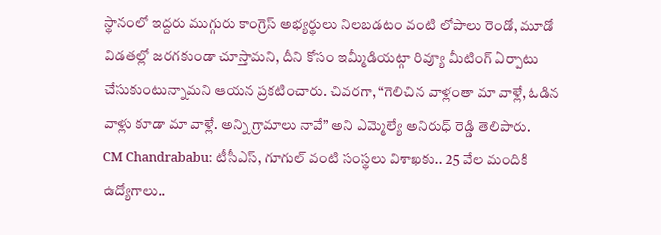స్థానంలో ఇద్దరు ముగ్గురు కాంగ్రెస్ అభ్యర్థులు నిలబడటం వంటి లోపాలు రెండో, మూడో విడతల్లో జరగకుండా చూస్తామని, దీని కోసం ఇమ్మీడియట్గా రివ్యూ మీటింగ్ ఏర్పాటు చేసుకుంటున్నామని ఆయన ప్రకటించారు. చివరగా, “గెలిచిన వాళ్లంతా మా వాళ్లే, ఓడిన వాళ్లు కూడా మా వాళ్లే. అన్ని గ్రామాలు నావే” అని ఎమ్మెల్యే అనిరుధ్ రెడ్డి తెలిపారు.
CM Chandrababu: టీసీఎస్, గూగుల్ వంటి సంస్థలు విశాఖకు.. 25 వేల మందికి ఉద్యోగాలు..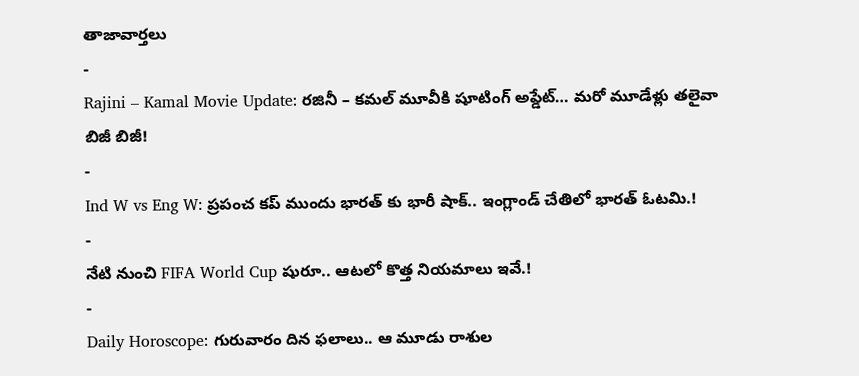తాజావార్తలు
-
Rajini – Kamal Movie Update: రజినీ – కమల్ మూవీకి షూటింగ్ అప్డేట్… మరో మూడేళ్లు తలైవా బిజీ బిజీ!
-
Ind W vs Eng W: ప్రపంచ కప్ ముందు భారత్ కు భారీ షాక్.. ఇంగ్లాండ్ చేతిలో భారత్ ఓటమి.!
-
నేటి నుంచి FIFA World Cup షురూ.. ఆటలో కొత్త నియమాలు ఇవే.!
-
Daily Horoscope: గురువారం దిన ఫలాలు.. ఆ మూడు రాశుల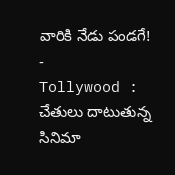వారికి నేడు పండగే!
-
Tollywood : చేతులు దాటుతున్న సినిమా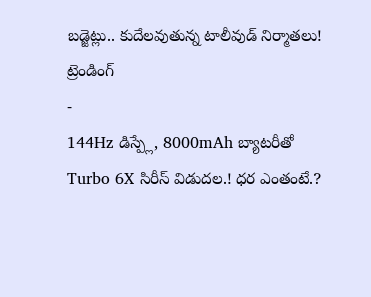బడ్జెట్లు.. కుదేలవుతున్న టాలీవుడ్ నిర్మాతలు!
ట్రెండింగ్
-
144Hz డిస్ప్లే, 8000mAh బ్యాటరీతో Turbo 6X సిరీస్ విడుదల.! ధర ఎంతంటే.?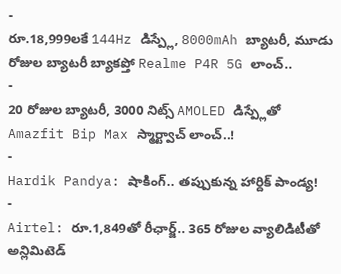-
రూ.18,999లకే 144Hz డిస్ప్లే, 8000mAh బ్యాటరీ, మూడు రోజుల బ్యాటరీ బ్యాకప్తో Realme P4R 5G లాంచ్..
-
20 రోజుల బ్యాటరీ, 3000 నిట్స్ AMOLED డిస్ప్లేతో Amazfit Bip Max స్మార్ట్వాచ్ లాంచ్..!
-
Hardik Pandya: షాకింగ్.. తప్పుకున్న హార్దిక్ పాండ్య!
-
Airtel: రూ.1,849తో రీఛార్జ్.. 365 రోజుల వ్యాలిడిటీతో అన్లిమిటెడ్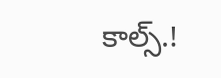కాల్స్.!